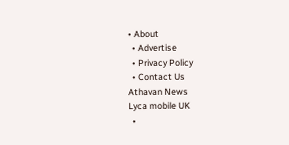• About
  • Advertise
  • Privacy Policy
  • Contact Us
Athavan News
Lyca mobile UK
  •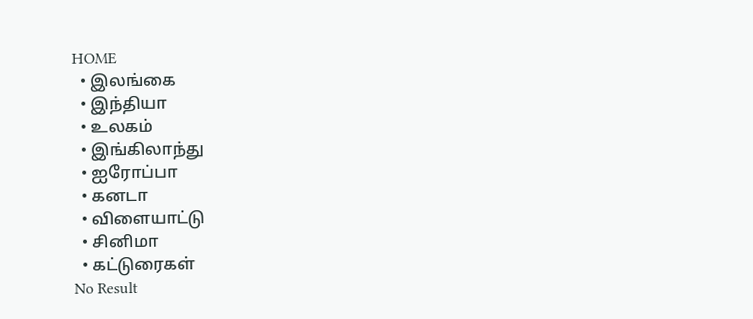HOME
  • இலங்கை
  • இந்தியா
  • உலகம்
  • இங்கிலாந்து
  • ஐரோப்பா
  • கனடா
  • விளையாட்டு
  • சினிமா
  • கட்டுரைகள்
No Result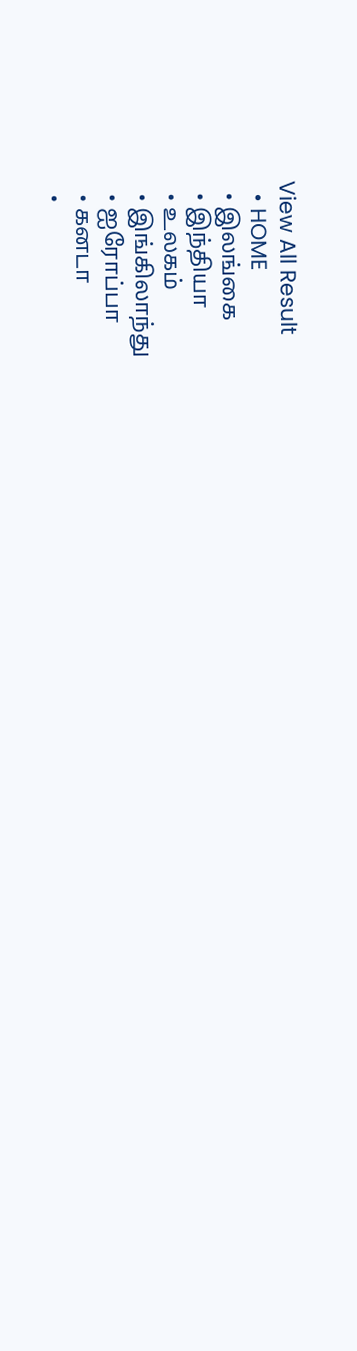View All Result
  • HOME
  • இலங்கை
  • இந்தியா
  • உலகம்
  • இங்கிலாந்து
  • ஐரோப்பா
  • கனடா
  •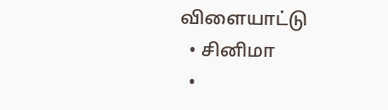விளையாட்டு
  • சினிமா
  •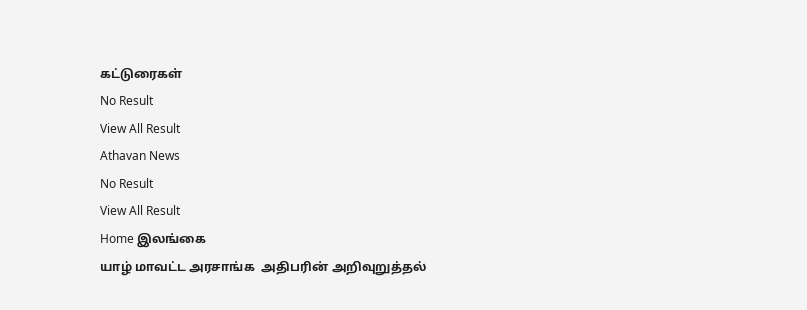கட்டுரைகள்
No Result
View All Result
Athavan News
No Result
View All Result
Home இலங்கை
யாழ் மாவட்ட அரசாங்க  அதிபரின் அறிவுறுத்தல்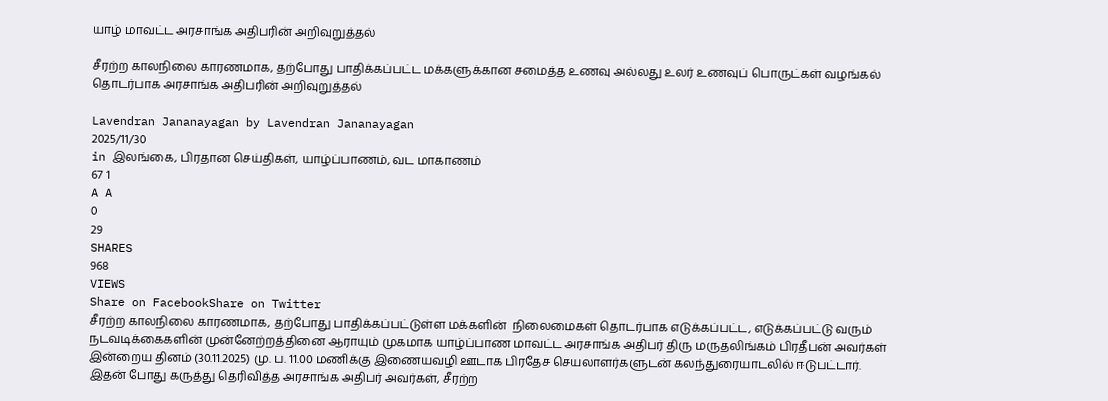யாழ் மாவட்ட அரசாங்க அதிபரின் அறிவுறுத்தல்

சீரற்ற காலநிலை காரணமாக, தற்போது பாதிக்கப்பட்ட மக்களுக்கான சமைத்த உணவு அல்லது உலர் உணவுப் பொருட்கள் வழங்கல் தொடர்பாக அரசாங்க அதிபரின் அறிவுறுத்தல்

Lavendran Jananayagan by Lavendran Jananayagan
2025/11/30
in இலங்கை, பிரதான செய்திகள், யாழ்ப்பாணம், வட மாகாணம்
67 1
A A
0
29
SHARES
968
VIEWS
Share on FacebookShare on Twitter
சீரற்ற காலநிலை காரணமாக, தற்போது பாதிக்கப்பட்டுள்ள மக்களின்  நிலைமைகள் தொடர்பாக எடுக்கப்பட்ட, எடுக்கப்பட்டு வரும் நடவடிக்கைகளின் முன்னேற்றத்தினை ஆராயும் முகமாக யாழ்ப்பாண மாவட்ட அரசாங்க அதிபர் திரு மருதலிங்கம் பிரதீபன் அவர்கள் இன்றைய தினம் (30.11.2025) மு. ப. 11.00 மணிக்கு இணையவழி ஊடாக பிரதேச செயலாளர்களுடன் கலந்துரையாடலில் ஈடுபட்டார்.
இதன் போது கருத்து தெரிவித்த அரசாங்க அதிபர் அவர்கள், சீரற்ற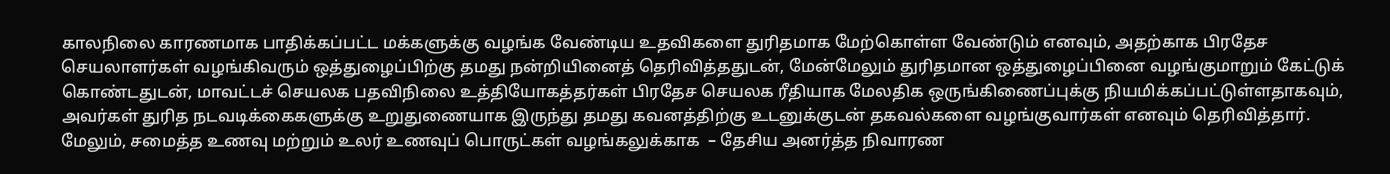காலநிலை காரணமாக பாதிக்கப்பட்ட மக்களுக்கு வழங்க வேண்டிய உதவிகளை துரிதமாக மேற்கொள்ள வேண்டும் எனவும், அதற்காக பிரதேச செயலாளர்கள் வழங்கிவரும் ஒத்துழைப்பிற்கு தமது நன்றியினைத் தெரிவித்ததுடன், மேன்மேலும் துரிதமான ஒத்துழைப்பினை வழங்குமாறும் கேட்டுக் கொண்டதுடன், மாவட்டச் செயலக பதவிநிலை உத்தியோகத்தர்கள் பிரதேச செயலக ரீதியாக மேலதிக ஒருங்கிணைப்புக்கு நியமிக்கப்பட்டுள்ளதாகவும், அவர்கள் துரித நடவடிக்கைகளுக்கு உறுதுணையாக இருந்து தமது கவனத்திற்கு உடனுக்குடன் தகவல்களை வழங்குவார்கள் எனவும் தெரிவித்தார். மேலும், சமைத்த உணவு மற்றும் உலர் உணவுப் பொருட்கள் வழங்கலுக்காக  – தேசிய அனர்த்த நிவாரண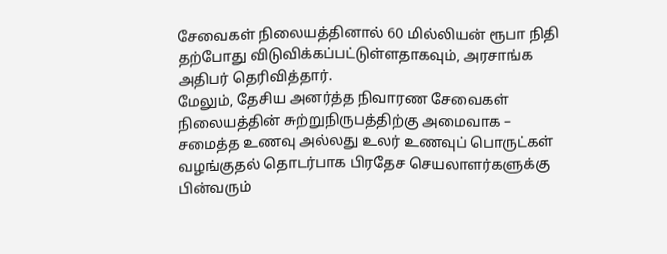சேவைகள் நிலையத்தினால் 60 மில்லியன் ரூபா நிதி தற்போது விடுவிக்கப்பட்டுள்ளதாகவும், அரசாங்க அதிபர் தெரிவித்தார்.
மேலும், தேசிய அனர்த்த நிவாரண சேவைகள் நிலையத்தின் சுற்றுநிருபத்திற்கு அமைவாக – சமைத்த உணவு அல்லது உலர் உணவுப் பொருட்கள் வழங்குதல் தொடர்பாக பிரதேச செயலாளர்களுக்கு  பின்வரும்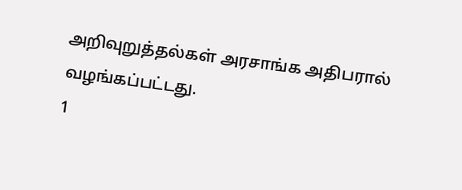அறிவுறுத்தல்கள் அரசாங்க அதிபரால் வழங்கப்பட்டது.
1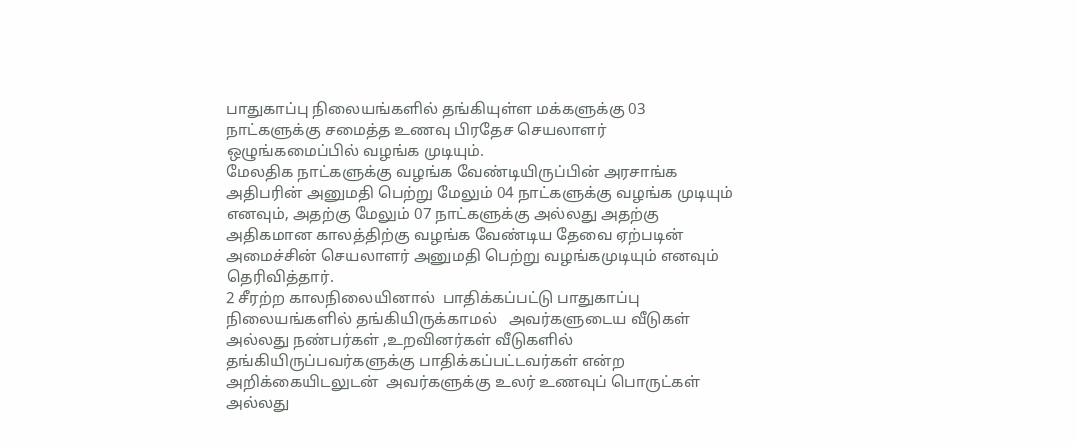பாதுகாப்பு நிலையங்களில் தங்கியுள்ள மக்களுக்கு 03 நாட்களுக்கு சமைத்த உணவு பிரதேச செயலாளர் ஒழுங்கமைப்பில் வழங்க முடியும்.
மேலதிக நாட்களுக்கு வழங்க வேண்டியிருப்பின் அரசாங்க அதிபரின் அனுமதி பெற்று மேலும் 04 நாட்களுக்கு வழங்க முடியும் எனவும், அதற்கு மேலும் 07 நாட்களுக்கு அல்லது அதற்கு அதிகமான காலத்திற்கு வழங்க வேண்டிய தேவை ஏற்படின் அமைச்சின் செயலாளர் அனுமதி பெற்று வழங்கமுடியும் எனவும் தெரிவித்தார்.
2 சீரற்ற காலநிலையினால்  பாதிக்கப்பட்டு பாதுகாப்பு நிலையங்களில் தங்கியிருக்காமல்   அவர்களுடைய வீடுகள் அல்லது நண்பர்கள் ,உறவினர்கள் வீடுகளில் தங்கியிருப்பவர்களுக்கு பாதிக்கப்பட்டவர்கள் என்ற அறிக்கையிடலுடன்  அவர்களுக்கு உலர் உணவுப் பொருட்கள் அல்லது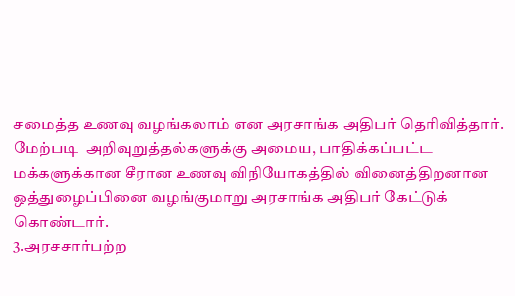சமைத்த உணவு வழங்கலாம் என அரசாங்க அதிபர் தெரிவித்தார்.
மேற்படி  அறிவுறுத்தல்களுக்கு அமைய, பாதிக்கப்பட்ட மக்களுக்கான சீரான உணவு விநியோகத்தில் வினைத்திறனான ஒத்துழைப்பினை வழங்குமாறு அரசாங்க அதிபர் கேட்டுக் கொண்டார்.
3.அரசசார்பற்ற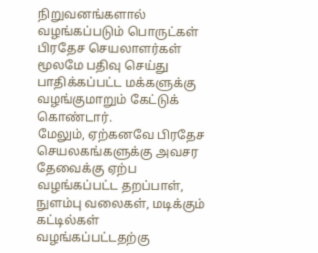நிறுவனங்களால் வழங்கப்படும் பொருட்கள் பிரதேச செயலாளர்கள் மூலமே பதிவு செய்து பாதிக்கப்பட்ட மக்களுக்கு வழங்குமாறும் கேட்டுக் கொண்டார்.
மேலும், ஏற்கனவே பிரதேச செயலகங்களுக்கு அவசர தேவைக்கு ஏற்ப வழங்கப்பட்ட தறப்பாள், நுளம்பு வலைகள், மடிக்கும் கட்டில்கள் வழங்கப்பட்டதற்கு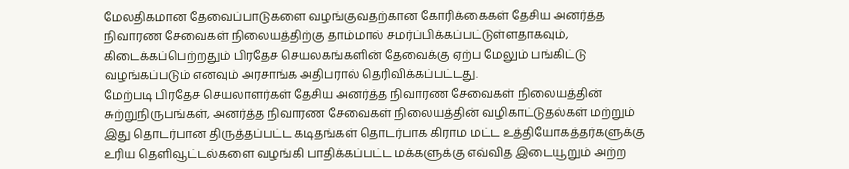மேலதிகமான தேவைப்பாடுகளை வழங்குவதற்கான கோரிக்கைகள் தேசிய அனர்த்த நிவாரண சேவைகள் நிலையத்திற்கு தாம்மால் சமர்ப்பிக்கப்பட்டுள்ளதாகவும், கிடைக்கப்பெற்றதும் பிரதேச செயலகங்களின் தேவைக்கு ஏற்ப மேலும் பங்கிட்டு வழங்கப்படும் எனவும் அரசாங்க அதிபரால் தெரிவிக்கப்பட்டது.
மேற்படி பிரதேச செயலாளர்கள் தேசிய அனர்த்த நிவாரண சேவைகள் நிலையத்தின் சுற்றுநிருபங்கள், அனர்த்த நிவாரண சேவைகள் நிலையத்தின் வழிகாட்டுதல்கள் மற்றும் இது தொடர்பான திருத்தப்பட்ட கடிதங்கள் தொடர்பாக கிராம மட்ட உத்தியோகத்தர்களுக்கு உரிய தெளிவூட்டல்களை வழங்கி பாதிக்கப்பட்ட மக்களுக்கு எவ்வித இடையூறும் அற்ற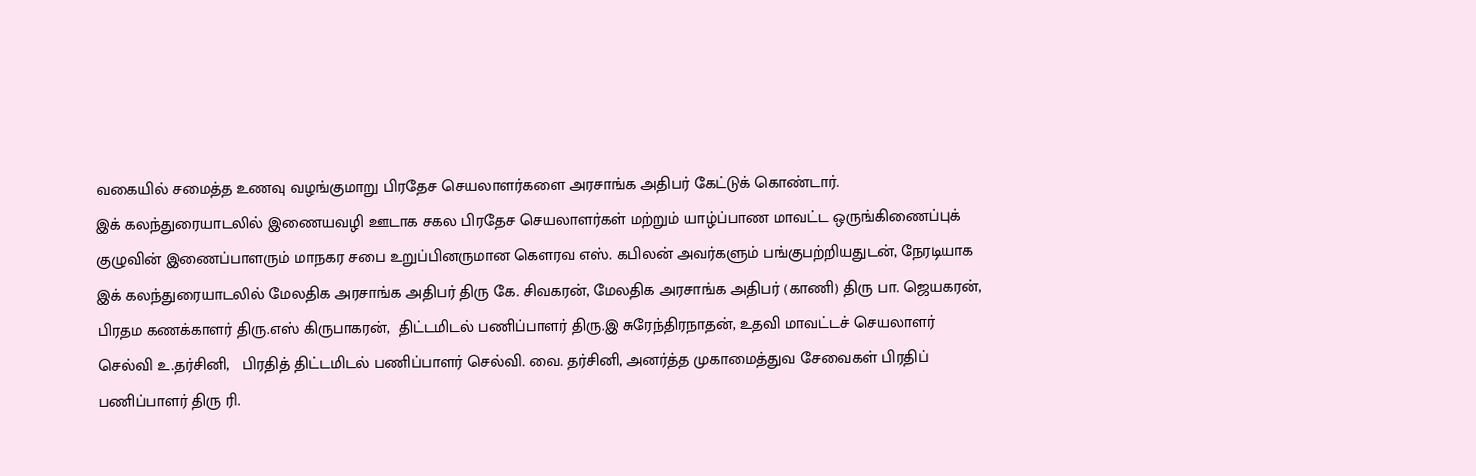வகையில் சமைத்த உணவு வழங்குமாறு பிரதேச செயலாளர்களை அரசாங்க அதிபர் கேட்டுக் கொண்டார்.
இக் கலந்துரையாடலில் இணையவழி ஊடாக சகல பிரதேச செயலாளர்கள் மற்றும் யாழ்ப்பாண மாவட்ட ஒருங்கிணைப்புக் குழுவின் இணைப்பாளரும் மாநகர சபை உறுப்பினருமான கெளரவ எஸ். கபிலன் அவர்களும் பங்குபற்றியதுடன், நேரடியாக இக் கலந்துரையாடலில் மேலதிக அரசாங்க அதிபர் திரு கே. சிவகரன், மேலதிக அரசாங்க அதிபர் (காணி) திரு பா. ஜெயகரன், பிரதம கணக்காளர் திரு.எஸ் கிருபாகரன்,  திட்டமிடல் பணிப்பாளர் திரு.இ சுரேந்திரநாதன், உதவி மாவட்டச் செயலாளர் செல்வி உ.தர்சினி,   பிரதித் திட்டமிடல் பணிப்பாளர் செல்வி. வை. தர்சினி, அனர்த்த முகாமைத்துவ சேவைகள் பிரதிப் பணிப்பாளர் திரு ரி.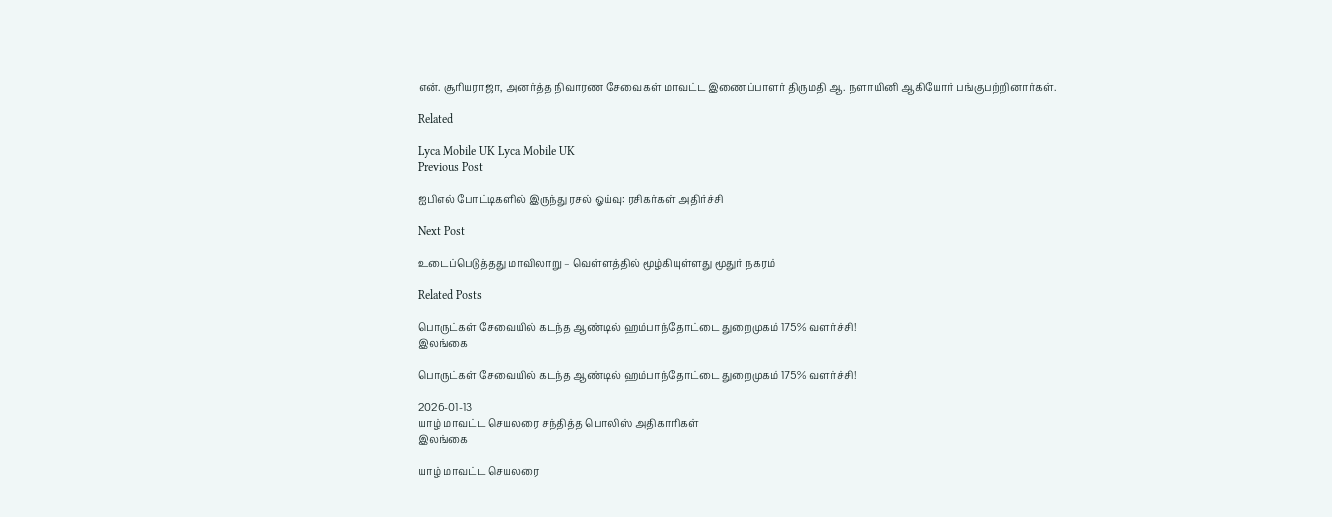என். சூரியராஜா, அனர்த்த நிவாரண சேவைகள் மாவட்ட இணைப்பாளர் திருமதி ஆ. நளாயினி ஆகியோர் பங்குபற்றினார்கள்.

Related

Lyca Mobile UK Lyca Mobile UK
Previous Post

ஐபிஎல் போட்டிகளில் இருந்து ரசல் ஓய்வு: ரசிகர்கள் அதிர்ச்சி

Next Post

உடைப்பெடுத்தது மாவிலாறு – வெள்ளத்தில் மூழ்கியுள்ளது மூதுர் நகரம்

Related Posts

பொருட்கள் சேவையில் கடந்த ஆண்டில் ஹம்பாந்தோட்டை துறைமுகம் 175% வளர்ச்சி!
இலங்கை

பொருட்கள் சேவையில் கடந்த ஆண்டில் ஹம்பாந்தோட்டை துறைமுகம் 175% வளர்ச்சி!

2026-01-13
யாழ் மாவட்ட செயலரை சந்தித்த பொலிஸ் அதிகாரிகள்
இலங்கை

யாழ் மாவட்ட செயலரை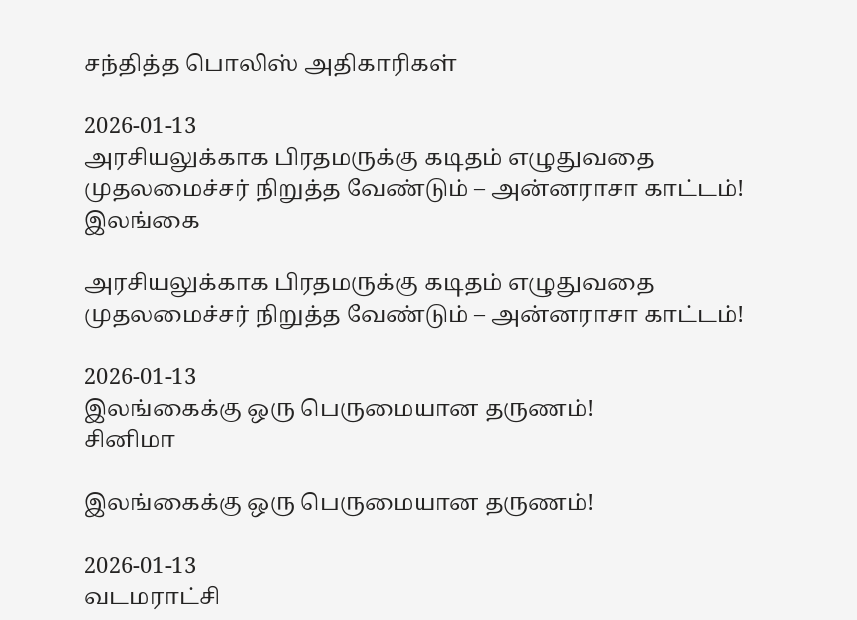சந்தித்த பொலிஸ் அதிகாரிகள்

2026-01-13
அரசியலுக்காக பிரதமருக்கு கடிதம் எழுதுவதை முதலமைச்சர் நிறுத்த வேண்டும் – அன்னராசா காட்டம்!
இலங்கை

அரசியலுக்காக பிரதமருக்கு கடிதம் எழுதுவதை முதலமைச்சர் நிறுத்த வேண்டும் – அன்னராசா காட்டம்!

2026-01-13
இலங்கைக்கு ஒரு பெருமையான தருணம்!
சினிமா

இலங்கைக்கு ஒரு பெருமையான தருணம்!

2026-01-13
வடமராட்சி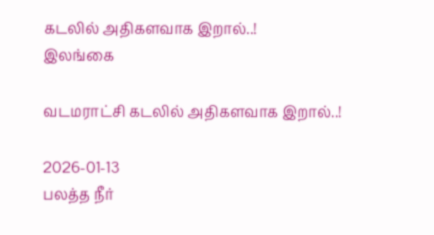கடலில் அதிகளவாக இறால்..!
இலங்கை

வடமராட்சி கடலில் அதிகளவாக இறால்..!

2026-01-13
பலத்த நீர்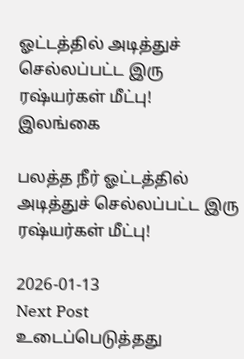ஓட்டத்தில் அடித்துச் செல்லப்பட்ட இரு ரஷ்யர்கள் மீட்பு!
இலங்கை

பலத்த நீர் ஓட்டத்தில் அடித்துச் செல்லப்பட்ட இரு ரஷ்யர்கள் மீட்பு!

2026-01-13
Next Post
உடைப்பெடுத்தது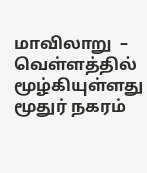மாவிலாறு  –  வெள்ளத்தில் மூழ்கியுள்ளது மூதுர் நகரம்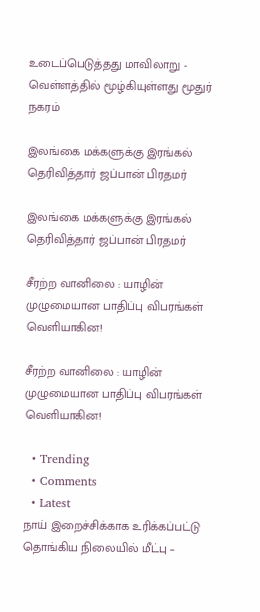உடைப்பெடுத்தது மாவிலாறு - வெள்ளத்தில் மூழ்கியுள்ளது மூதுர் நகரம்

இலங்கை மக்களுக்கு இரங்கல் தெரிவித்தார் ஜப்பான் பிரதமர்

இலங்கை மக்களுக்கு இரங்கல் தெரிவித்தார் ஜப்பான் பிரதமர்

சீரற்ற வானிலை : யாழின் முழுமையான பாதிப்பு விபரங்கள் வெளியாகின!

சீரற்ற வானிலை : யாழின் முழுமையான பாதிப்பு விபரங்கள் வெளியாகின!

  • Trending
  • Comments
  • Latest
நாய் இறைச்சிக்காக உரிக்கப்பட்டு தொங்கிய நிலையில் மீட்பு –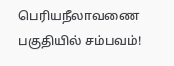பெரியநீலாவணை பகுதியில் சம்பவம்!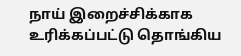நாய் இறைச்சிக்காக உரிக்கப்பட்டு தொங்கிய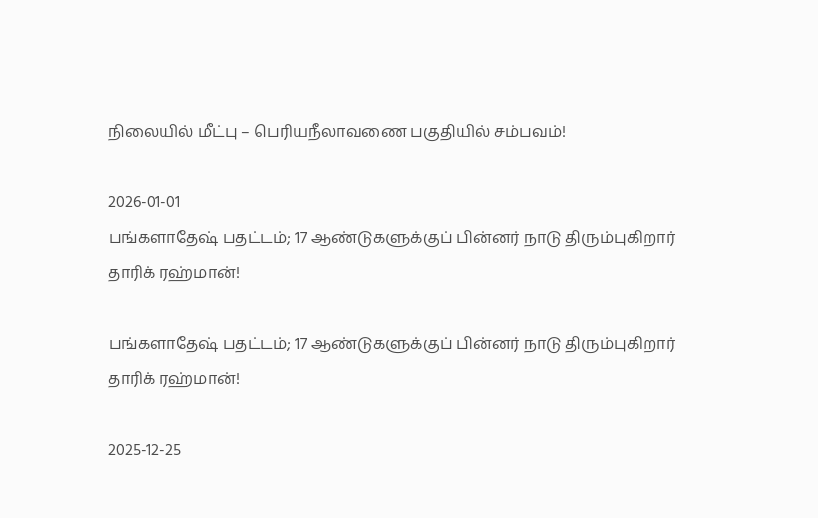நிலையில் மீட்பு – பெரியநீலாவணை பகுதியில் சம்பவம்!

2026-01-01
பங்களாதேஷ் பதட்டம்; 17 ஆண்டுகளுக்குப் பின்னர் நாடு திரும்புகிறார் தாரிக் ரஹ்மான்!

பங்களாதேஷ் பதட்டம்; 17 ஆண்டுகளுக்குப் பின்னர் நாடு திரும்புகிறார் தாரிக் ரஹ்மான்!

2025-12-25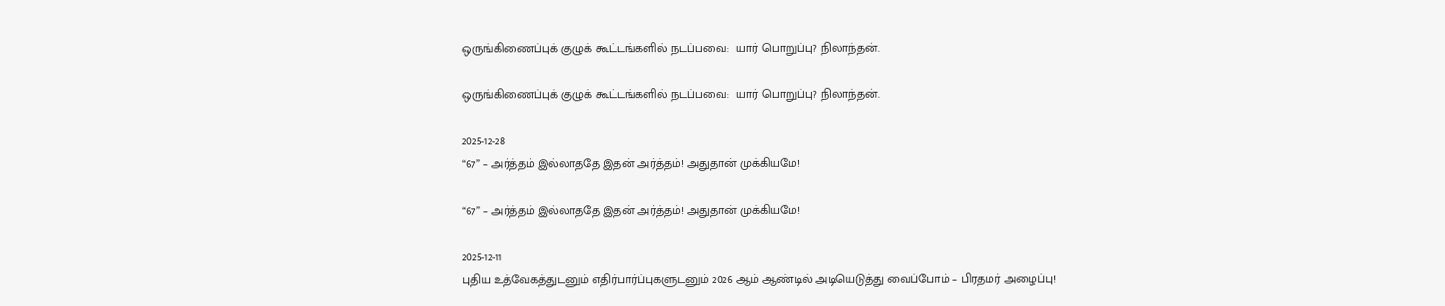ஒருங்கிணைப்புக் குழுக் கூட்டங்களில் நடப்பவை:  யார் பொறுப்பு? நிலாந்தன்.

ஒருங்கிணைப்புக் குழுக் கூட்டங்களில் நடப்பவை:  யார் பொறுப்பு? நிலாந்தன்.

2025-12-28
“67” – அர்த்தம் இல்லாததே இதன் அர்த்தம்! அதுதான் முக்கியமே!

“67” – அர்த்தம் இல்லாததே இதன் அர்த்தம்! அதுதான் முக்கியமே!

2025-12-11
புதிய உத்வேகத்துடனும் எதிர்பார்ப்புகளுடனும் 2026 ஆம் ஆண்டில் அடியெடுத்து வைப்போம் – பிரதமர் அழைப்பு!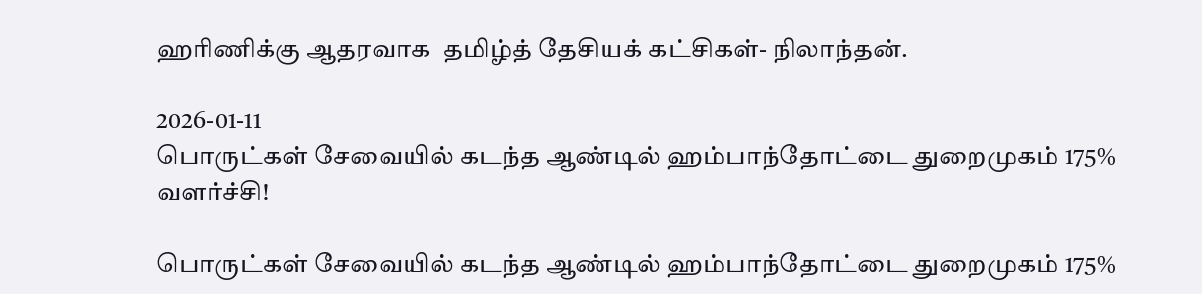ஹரிணிக்கு ஆதரவாக  தமிழ்த் தேசியக் கட்சிகள்- நிலாந்தன்.

2026-01-11
பொருட்கள் சேவையில் கடந்த ஆண்டில் ஹம்பாந்தோட்டை துறைமுகம் 175% வளர்ச்சி!

பொருட்கள் சேவையில் கடந்த ஆண்டில் ஹம்பாந்தோட்டை துறைமுகம் 175%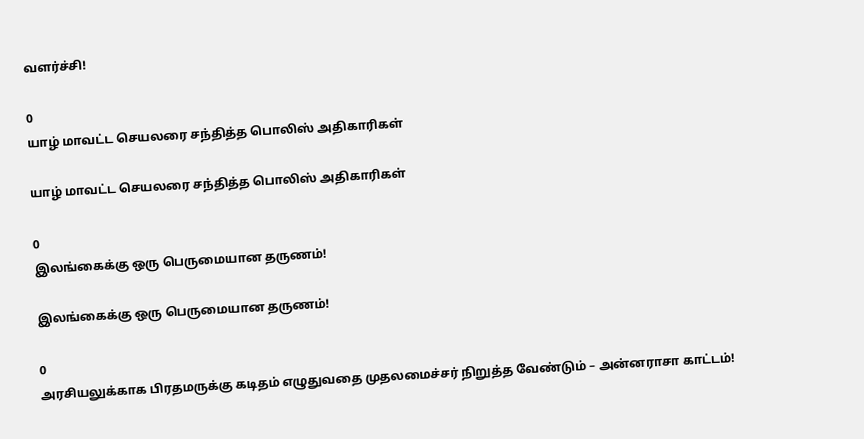வளர்ச்சி!

0
யாழ் மாவட்ட செயலரை சந்தித்த பொலிஸ் அதிகாரிகள்

யாழ் மாவட்ட செயலரை சந்தித்த பொலிஸ் அதிகாரிகள்

0
இலங்கைக்கு ஒரு பெருமையான தருணம்!

இலங்கைக்கு ஒரு பெருமையான தருணம்!

0
அரசியலுக்காக பிரதமருக்கு கடிதம் எழுதுவதை முதலமைச்சர் நிறுத்த வேண்டும் – அன்னராசா காட்டம்!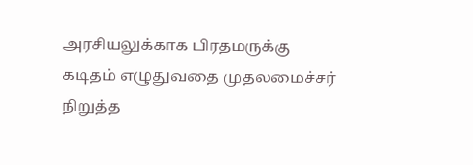அரசியலுக்காக பிரதமருக்கு கடிதம் எழுதுவதை முதலமைச்சர் நிறுத்த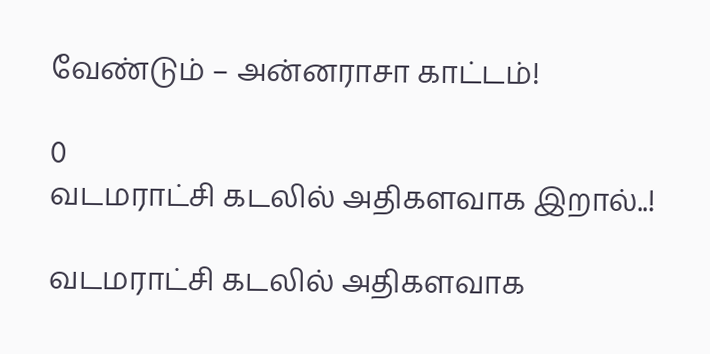வேண்டும் – அன்னராசா காட்டம்!

0
வடமராட்சி கடலில் அதிகளவாக இறால்..!

வடமராட்சி கடலில் அதிகளவாக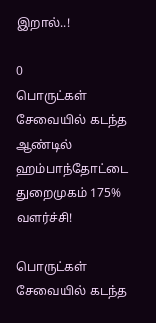இறால்..!

0
பொருட்கள் சேவையில் கடந்த ஆண்டில் ஹம்பாந்தோட்டை துறைமுகம் 175% வளர்ச்சி!

பொருட்கள் சேவையில் கடந்த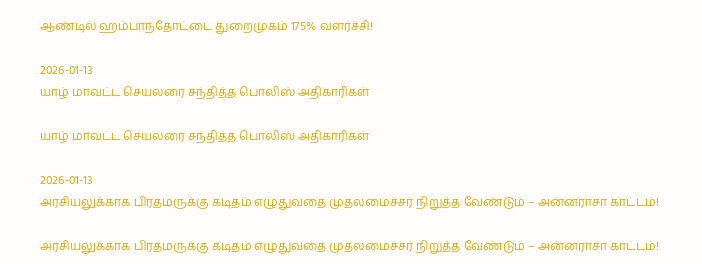ஆண்டில் ஹம்பாந்தோட்டை துறைமுகம் 175% வளர்ச்சி!

2026-01-13
யாழ் மாவட்ட செயலரை சந்தித்த பொலிஸ் அதிகாரிகள்

யாழ் மாவட்ட செயலரை சந்தித்த பொலிஸ் அதிகாரிகள்

2026-01-13
அரசியலுக்காக பிரதமருக்கு கடிதம் எழுதுவதை முதலமைச்சர் நிறுத்த வேண்டும் – அன்னராசா காட்டம்!

அரசியலுக்காக பிரதமருக்கு கடிதம் எழுதுவதை முதலமைச்சர் நிறுத்த வேண்டும் – அன்னராசா காட்டம்!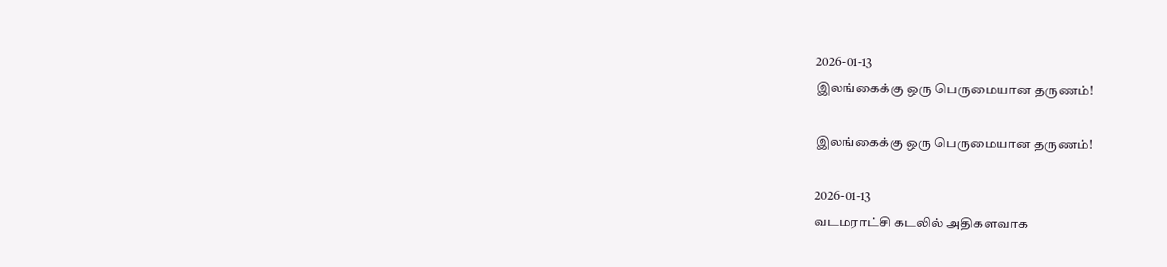2026-01-13
இலங்கைக்கு ஒரு பெருமையான தருணம்!

இலங்கைக்கு ஒரு பெருமையான தருணம்!

2026-01-13
வடமராட்சி கடலில் அதிகளவாக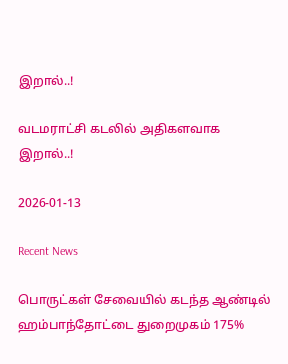இறால்..!

வடமராட்சி கடலில் அதிகளவாக இறால்..!

2026-01-13

Recent News

பொருட்கள் சேவையில் கடந்த ஆண்டில் ஹம்பாந்தோட்டை துறைமுகம் 175%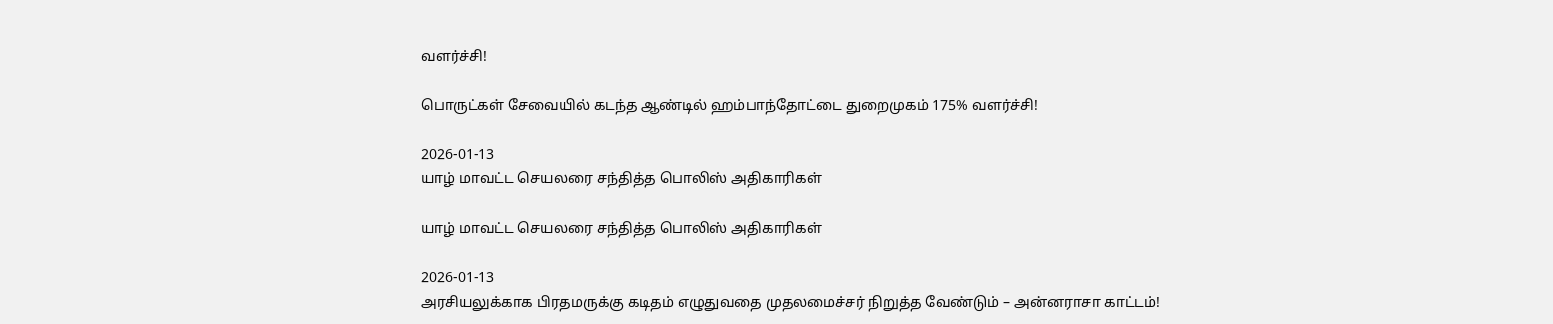வளர்ச்சி!

பொருட்கள் சேவையில் கடந்த ஆண்டில் ஹம்பாந்தோட்டை துறைமுகம் 175% வளர்ச்சி!

2026-01-13
யாழ் மாவட்ட செயலரை சந்தித்த பொலிஸ் அதிகாரிகள்

யாழ் மாவட்ட செயலரை சந்தித்த பொலிஸ் அதிகாரிகள்

2026-01-13
அரசியலுக்காக பிரதமருக்கு கடிதம் எழுதுவதை முதலமைச்சர் நிறுத்த வேண்டும் – அன்னராசா காட்டம்!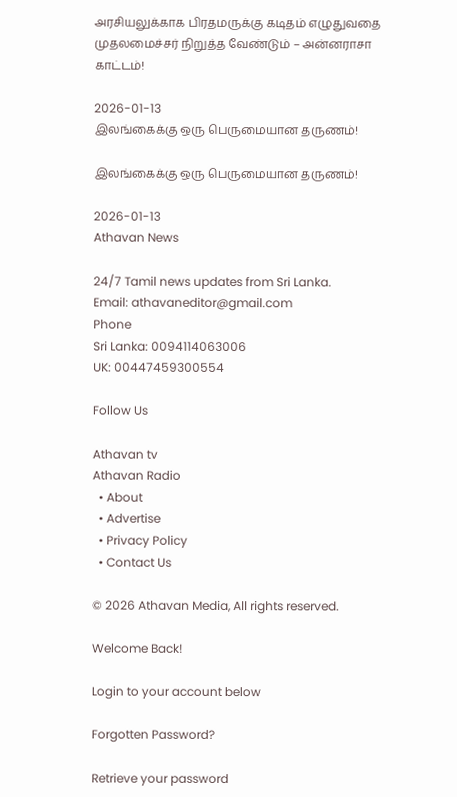அரசியலுக்காக பிரதமருக்கு கடிதம் எழுதுவதை முதலமைச்சர் நிறுத்த வேண்டும் – அன்னராசா காட்டம்!

2026-01-13
இலங்கைக்கு ஒரு பெருமையான தருணம்!

இலங்கைக்கு ஒரு பெருமையான தருணம்!

2026-01-13
Athavan News

24/7 Tamil news updates from Sri Lanka.
Email: athavaneditor@gmail.com
Phone
Sri Lanka: 0094114063006
UK: 00447459300554

Follow Us

Athavan tv
Athavan Radio
  • About
  • Advertise
  • Privacy Policy
  • Contact Us

© 2026 Athavan Media, All rights reserved.

Welcome Back!

Login to your account below

Forgotten Password?

Retrieve your password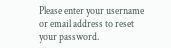Please enter your username or email address to reset your password.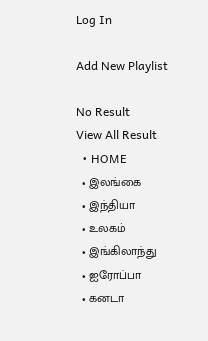Log In

Add New Playlist

No Result
View All Result
  • HOME
  • இலங்கை
  • இந்தியா
  • உலகம்
  • இங்கிலாந்து
  • ஐரோப்பா
  • கனடா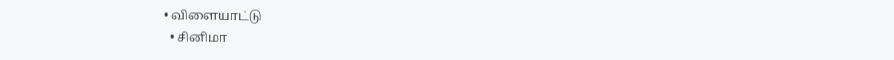• விளையாட்டு
  • சினிமா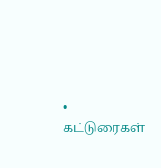• கட்டுரைகள்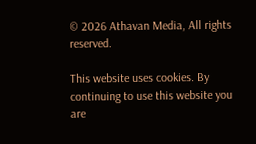© 2026 Athavan Media, All rights reserved.

This website uses cookies. By continuing to use this website you are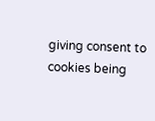giving consent to cookies being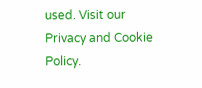used. Visit our Privacy and Cookie Policy.